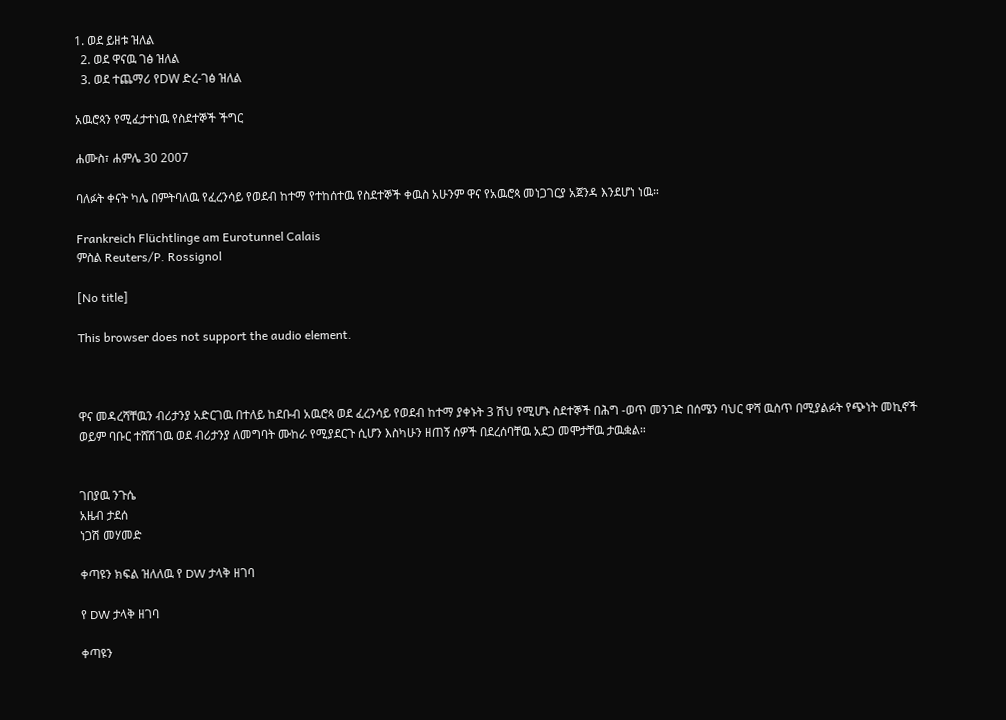1. ወደ ይዘቱ ዝለል
  2. ወደ ዋናዉ ገፅ ዝለል
  3. ወደ ተጨማሪ የDW ድረ-ገፅ ዝለል

አዉሮጳን የሚፈታተነዉ የስደተኞች ችግር

ሐሙስ፣ ሐምሌ 30 2007

ባለፉት ቀናት ካሌ በምትባለዉ የፈረንሳይ የወደብ ከተማ የተከሰተዉ የስደተኞች ቀዉስ አሁንም ዋና የአዉሮጳ መነጋገርያ አጀንዳ እንደሆነ ነዉ።

Frankreich Flüchtlinge am Eurotunnel Calais
ምስል Reuters/P. Rossignol

[No title]

This browser does not support the audio element.



ዋና መዳረሻቸዉን ብሪታንያ አድርገዉ በተለይ ከደቡብ አዉሮጳ ወደ ፈረንሳይ የወደብ ከተማ ያቀኑት 3 ሽህ የሚሆኑ ስደተኞች በሕግ -ወጥ መንገድ በሰሜን ባህር ዋሻ ዉስጥ በሚያልፉት የጭነት መኪኖች ወይም ባቡር ተሸሽገዉ ወደ ብሪታንያ ለመግባት ሙከራ የሚያደርጉ ሲሆን እስካሁን ዘጠኝ ሰዎች በደረሰባቸዉ አደጋ መሞታቸዉ ታዉቋል።


ገበያዉ ንጉሴ
አዜብ ታደሰ
ነጋሽ መሃመድ

ቀጣዩን ክፍል ዝለለዉ የ DW ታላቅ ዘገባ

የ DW ታላቅ ዘገባ

ቀጣዩን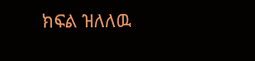ክፍል ዝለለዉ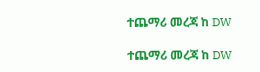ተጨማሪ መረጃ ከ DW

ተጨማሪ መረጃ ከ DW